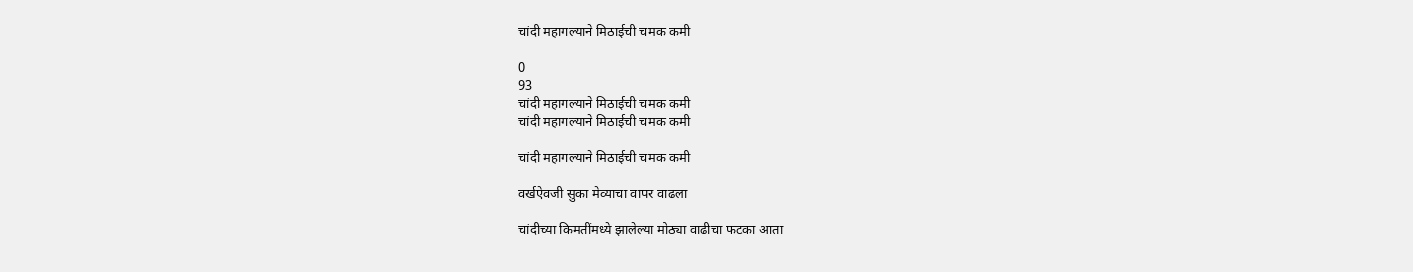चांदी महागल्याने मिठाईची चमक कमी

0
93
चांदी महागल्याने मिठाईची चमक कमी
चांदी महागल्याने मिठाईची चमक कमी

चांदी महागल्याने मिठाईची चमक कमी

वर्खऐवजी सुका मेव्याचा वापर वाढला

चांदीच्या किमतींमध्ये झालेल्या मोठ्या वाढीचा फटका आता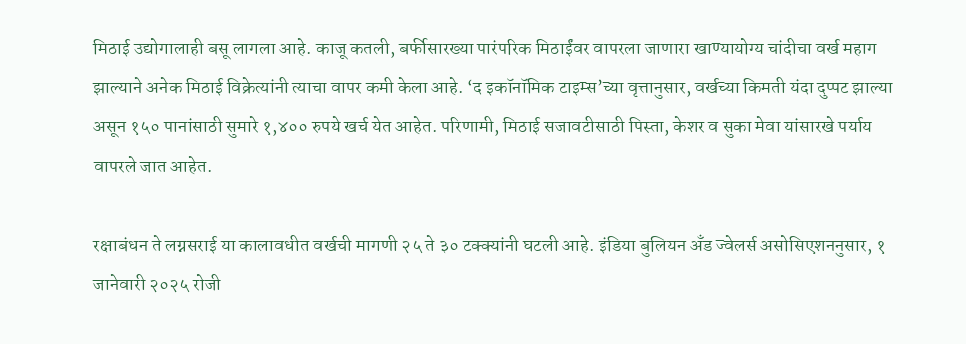मिठाई उद्योगालाही बसू लागला आहे. काजू कतली, बर्फीसारख्या पारंपरिक मिठाईंवर वापरला जाणारा खाण्यायोग्य चांदीचा वर्ख महाग झाल्याने अनेक मिठाई विक्रेत्यांनी त्याचा वापर कमी केला आहे. ‘द इकॉनॉमिक टाइम्स’च्या वृत्तानुसार, वर्खच्या किमती यंदा दुप्पट झाल्या असून १५० पानांसाठी सुमारे १,४०० रुपये खर्च येत आहेत. परिणामी, मिठाई सजावटीसाठी पिस्ता, केशर व सुका मेवा यांसारखे पर्याय वापरले जात आहेत.

रक्षाबंधन ते लग्नसराई या कालावधीत वर्खची मागणी २५ ते ३० टक्क्यांनी घटली आहे. इंडिया बुलियन अँड ज्वेलर्स असोसिएशननुसार, १ जानेवारी २०२५ रोजी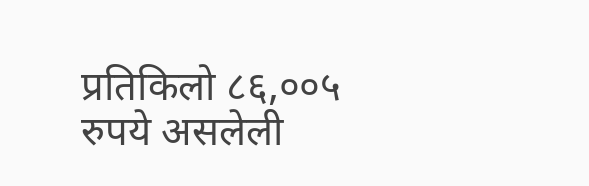प्रतिकिलो ८६,००५ रुपये असलेली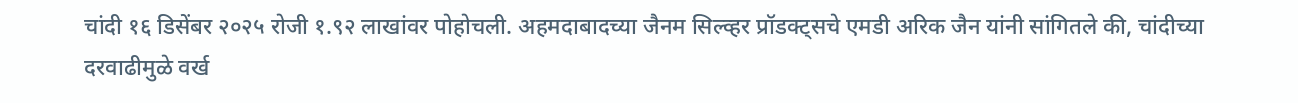चांदी १६ डिसेंबर २०२५ रोजी १.९२ लाखांवर पोहोचली. अहमदाबादच्या जैनम सिल्व्हर प्रॉडक्ट्सचे एमडी अरिक जैन यांनी सांगितले की, चांदीच्या दरवाढीमुळे वर्ख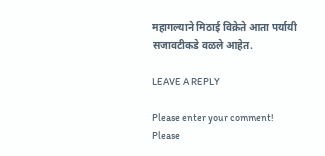महागल्याने मिठाई विक्रेते आता पर्यायी सजावटीकडे वळले आहेत.

LEAVE A REPLY

Please enter your comment!
Please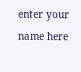enter your name here